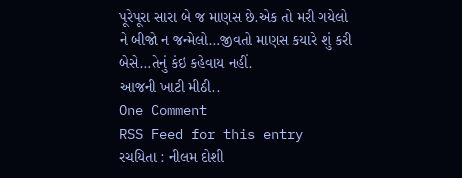પૂરેપૂરા સારા બે જ માણસ છે.એક તો મરી ગયેલો
ને બીજો ન જન્મેલો…જીવતો માણસ કયારે શું કરી બેસે…તેનું કંઇ કહેવાય નહીં.
આજની ખાટી મીઠી..
One Comment
RSS Feed for this entry
રચયિતા : નીલમ દોશી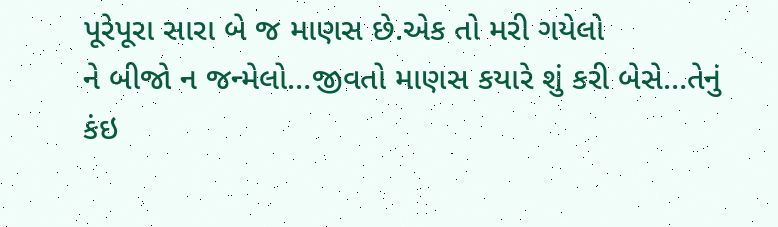પૂરેપૂરા સારા બે જ માણસ છે.એક તો મરી ગયેલો
ને બીજો ન જન્મેલો…જીવતો માણસ કયારે શું કરી બેસે…તેનું કંઇ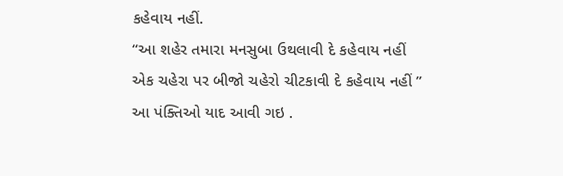કહેવાય નહીં.
“આ શહેર તમારા મનસુબા ઉથલાવી દે કહેવાય નહીં
એક ચહેરા પર બીજો ચહેરો ચીટકાવી દે કહેવાય નહીં ”
આ પંક્તિઓ યાદ આવી ગઇ .